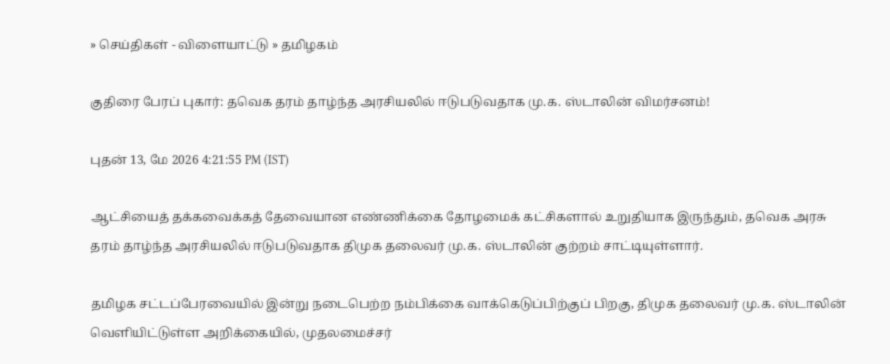» செய்திகள் - விளையாட்டு » தமிழகம்

குதிரை பேரப் புகார்: தவெக தரம் தாழ்ந்த அரசியலில் ஈடுபடுவதாக மு.க. ஸ்டாலின் விமர்சனம்!

புதன் 13, மே 2026 4:21:55 PM (IST)

ஆட்சியைத் தக்கவைக்கத் தேவையான எண்ணிக்கை தோழமைக் கட்சிகளால் உறுதியாக இருந்தும், தவெக அரசு தரம் தாழ்ந்த அரசியலில் ஈடுபடுவதாக திமுக தலைவர் மு.க. ஸ்டாலின் குற்றம் சாட்டியுள்ளார்.

தமிழக சட்டப்பேரவையில் இன்று நடைபெற்ற நம்பிக்கை வாக்கெடுப்பிற்குப் பிறகு, திமுக தலைவர் மு.க. ஸ்டாலின் வெளியிட்டுள்ள அறிக்கையில், முதலமைச்சர்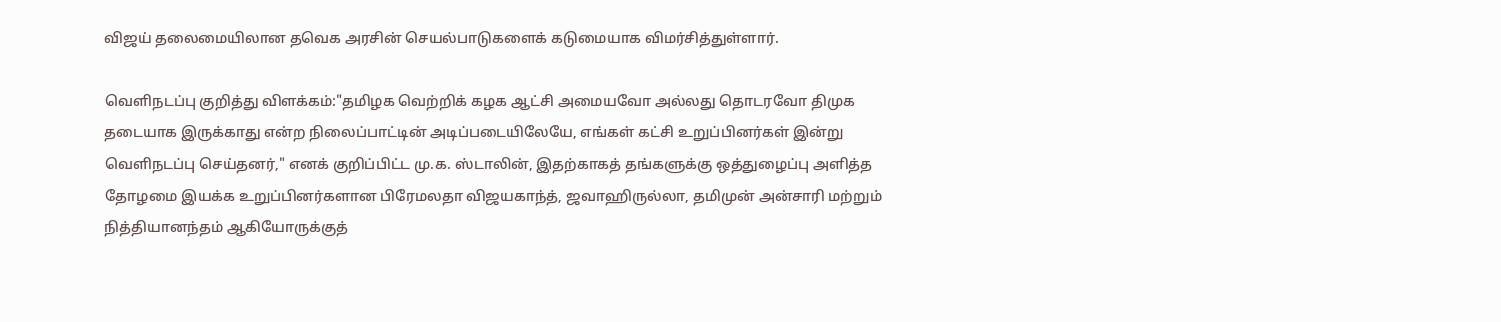விஜய் தலைமையிலான தவெக அரசின் செயல்பாடுகளைக் கடுமையாக விமர்சித்துள்ளார்.

வெளிநடப்பு குறித்து விளக்கம்:"தமிழக வெற்றிக் கழக ஆட்சி அமையவோ அல்லது தொடரவோ திமுக தடையாக இருக்காது என்ற நிலைப்பாட்டின் அடிப்படையிலேயே, எங்கள் கட்சி உறுப்பினர்கள் இன்று வெளிநடப்பு செய்தனர்," எனக் குறிப்பிட்ட மு.க. ஸ்டாலின், இதற்காகத் தங்களுக்கு ஒத்துழைப்பு அளித்த தோழமை இயக்க உறுப்பினர்களான பிரேமலதா விஜயகாந்த், ஜவாஹிருல்லா, தமிமுன் அன்சாரி மற்றும் நித்தியானந்தம் ஆகியோருக்குத்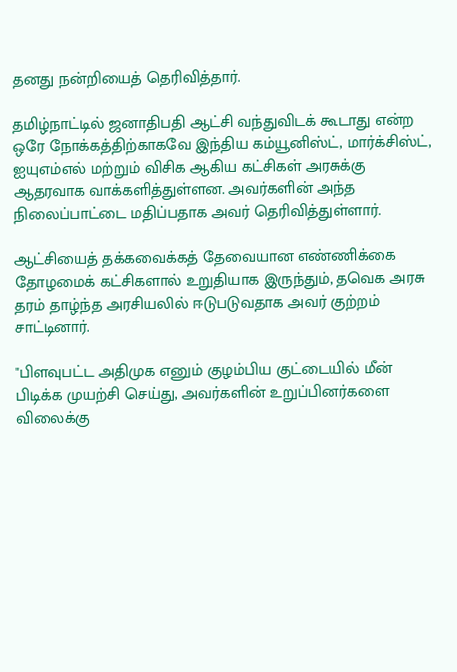தனது நன்றியைத் தெரிவித்தார்.

தமிழ்நாட்டில் ஜனாதிபதி ஆட்சி வந்துவிடக் கூடாது என்ற ஒரே நோக்கத்திற்காகவே இந்திய கம்யூனிஸ்ட், மார்க்சிஸ்ட், ஐயுஎம்எல் மற்றும் விசிக ஆகிய கட்சிகள் அரசுக்கு ஆதரவாக வாக்களித்துள்ளன. அவர்களின் அந்த நிலைப்பாட்டை மதிப்பதாக அவர் தெரிவித்துள்ளார்.

ஆட்சியைத் தக்கவைக்கத் தேவையான எண்ணிக்கை தோழமைக் கட்சிகளால் உறுதியாக இருந்தும், தவெக அரசு தரம் தாழ்ந்த அரசியலில் ஈடுபடுவதாக அவர் குற்றம் சாட்டினார்.

"பிளவுபட்ட அதிமுக எனும் குழம்பிய குட்டையில் மீன் பிடிக்க முயற்சி செய்து, அவர்களின் உறுப்பினர்களை விலைக்கு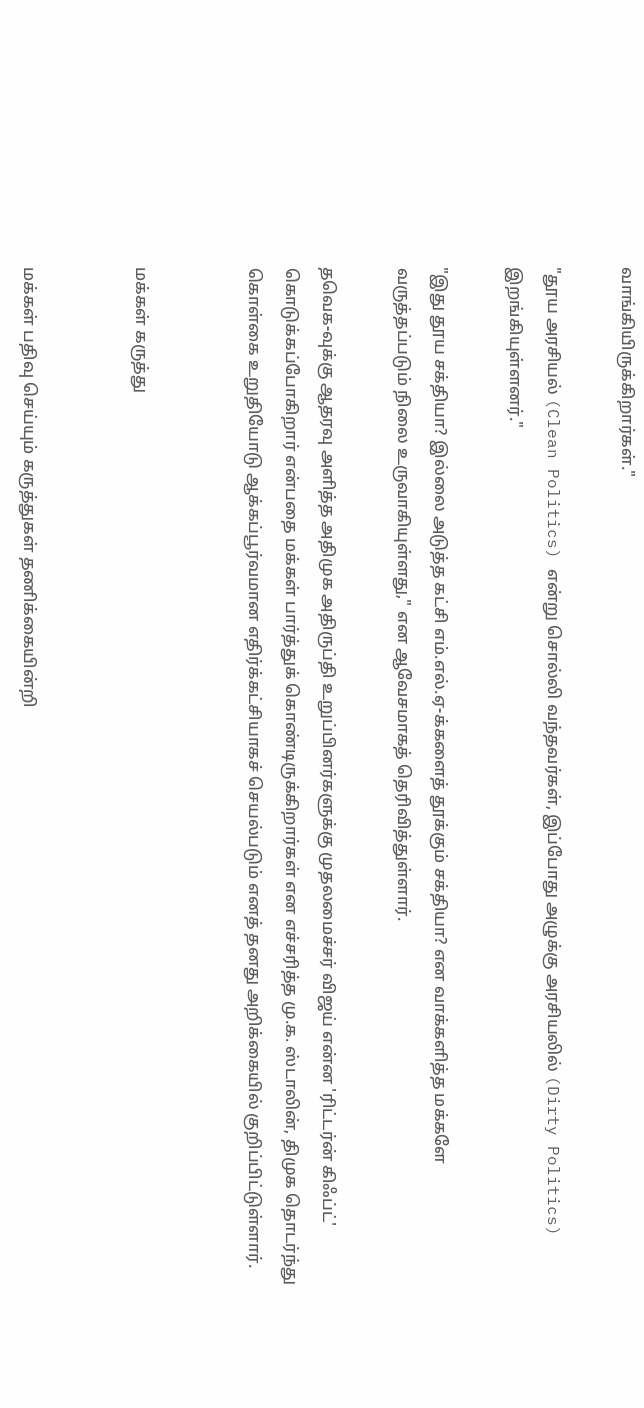வாங்கியிருக்கிறார்கள்."

"தூய அரசியல் (Clean Politics) என்று சொல்லி வந்தவர்கள், இப்போது அழுக்கு அரசியலில் (Dirty Politics) இறங்கியுள்ளனர்."

"இது தூய சக்தியா? இல்லை அடுத்த கட்சி எம்.எல்.ஏ-க்களைத் தூக்கும் சக்தியா? என வாக்களித்த மக்களே வருத்தப்படும் நிலை உருவாகியுள்ளது," என ஆவேசமாகத் தெரிவித்துள்ளார்.

தவெக-வுக்கு ஆதரவு அளித்த அதிமுக அதிருப்தி உறுப்பினர்களுக்கு முதலமைச்சர் விஜய் என்ன 'ரிட்டர்ன் கிஃப்ட்' கொடுக்கப்போகிறார் என்பதை மக்கள் பார்த்துக் கொண்டிருக்கிறார்கள் என எச்சரித்த மு.க. ஸ்டாலின், திமுக தொடர்ந்து கொள்கை உறுதியோடு ஆக்கப்பூர்வமான எதிர்க்கட்சியாகச் செயல்படும் எனத் தனது அறிக்கையில் குறிப்பிட்டுள்ளார்.


மக்கள் கருத்து


மக்கள் பதிவு செய்யும் கருத்துகள் தணிக்கையின்றி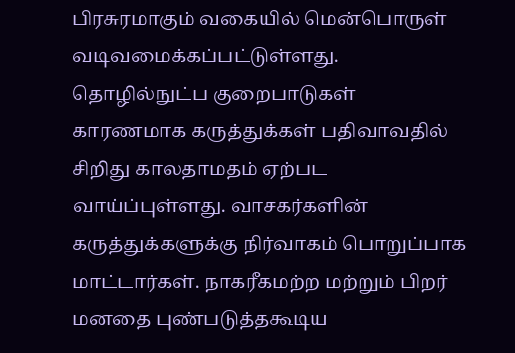பிரசுரமாகும் வகையில் மென்பொருள் வடிவமைக்கப்பட்டுள்ளது. தொழில்நுட்ப குறைபாடுகள் காரணமாக கருத்துக்கள் பதிவாவதில் சிறிது காலதாமதம் ஏற்பட வாய்ப்புள்ளது. வாசகர்களின் கருத்துக்களுக்கு நிர்வாகம் பொறுப்பாக மாட்டார்கள். நாகரீகமற்ற மற்றும் பிறர் மனதை புண்படுத்தகூடிய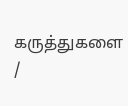கருத்துகளை /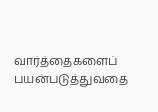வார்த்தைகளைப் பயன்படுத்துவதை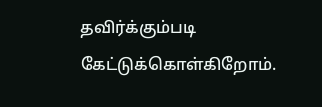தவிர்க்கும்படி கேட்டுக்கொள்கிறோம்.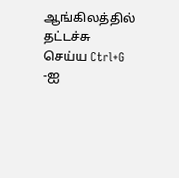ஆங்கிலத்தில் தட்டச்சு செய்ய Ctrl+G -ஐ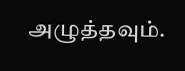அழுத்தவும்.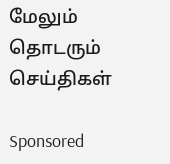மேலும் தொடரும் செய்திகள்

Sponsored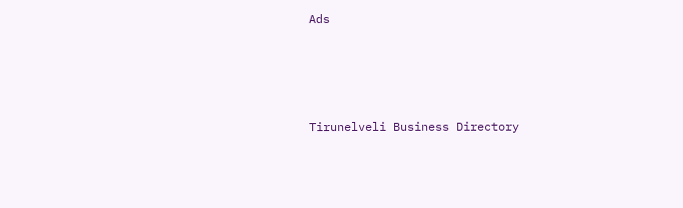Ads




Tirunelveli Business Directory